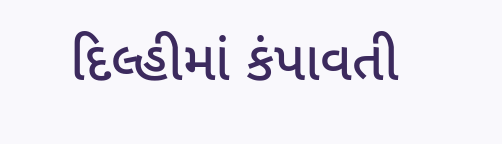દિલ્હીમાં કંપાવતી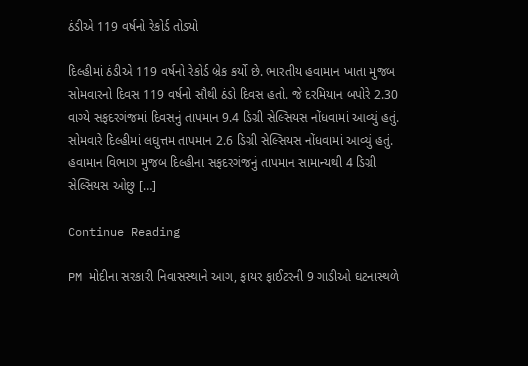ઠંડીએ 119 વર્ષનો રેકોર્ડ તોડ્યો

દિલ્હીમાં ઠંડીએ 119 વર્ષનો રેકોર્ડ બ્રેક કર્યો છે. ભારતીય હવામાન ખાતા મુજબ સોમવારનો દિવસ 119 વર્ષનો સૌથી ઠંડો દિવસ હતો. જે દરમિયાન બપોરે 2.30 વાગ્યે સફદરગંજમાં દિવસનું તાપમાન 9.4 ડિગ્રી સેલ્સિયસ નોંધવામાં આવ્યું હતું. સોમવારે દિલ્હીમાં લઘુત્તમ તાપમાન 2.6 ડિગ્રી સેલ્સિયસ નોંધવામાં આવ્યું હતું. હવામાન વિભાગ મુજબ દિલ્હીના સફદરગંજનું તાપમાન સામાન્યથી 4 ડિગ્રી સેલ્સિયસ ઓછુ […]

Continue Reading

PM મોદીના સરકારી નિવાસસ્થાને આગ, ફાયર ફાઈટરની 9 ગાડીઓ ઘટનાસ્થળે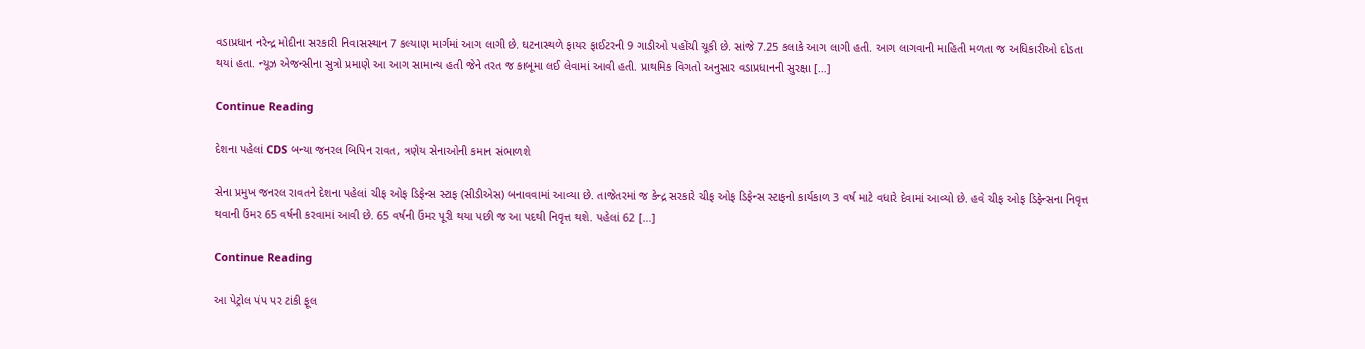વડાપ્રધાન નરેન્દ્ર મોદીના સરકારી નિવાસસ્થાન 7 કલ્યાણ માર્ગમાં આગ લાગી છે. ઘટનાસ્થળે ફાયર ફાઈટરની 9 ગાડીઓ પહોંચી ચૂકી છે. સાંજે 7.25 કલાકે આગ લાગી હતી. આગ લાગવાની માહિતી મળતા જ અધિકારીઓ દોડતા થયાં હતા. ન્યૂઝ એજન્સીના સુત્રો પ્રમાણે આ આગ સામાન્ય હતી જેને તરત જ કાબૂમા લઈ લેવામાં આવી હતી. પ્રાથમિક વિગતો અનુસાર વડાપ્રધાનની સુરક્ષા […]

Continue Reading

દેશના પહેલાં CDS બન્યા જનરલ બિપિન રાવત, ત્રણેય સેનાઓની કમાન સંભાળશે

સેના પ્રમુખ જનરલ રાવતને દેશના પહેલાં ચીફ ઓફ ડિફેન્સ સ્ટાફ (સીડીએસ) બનાવવામાં આવ્યા છે. તાજેતરમાં જ કેન્દ્ર સરકારે ચીફ ઓફ ડિફેન્સ સ્ટાફનો કાર્યકાળ 3 વર્ષ માટે વધારે દેવામાં આવ્યો છે. હવે ચીફ ઓફ ડિફેન્સના નિવૃત્ત થવાની ઉંમર 65 વર્ષની કરવામાં આવી છે. 65 વર્ષની ઉંમર પૂરી થયા પછી જ આ પદથી નિવૃત્ત થશે. પહેલાં 62 […]

Continue Reading

આ પેટ્રોલ પંપ પર ટાંકી ફૂલ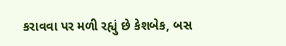કરાવવા પર મળી રહ્યું છે કેશબેક, બસ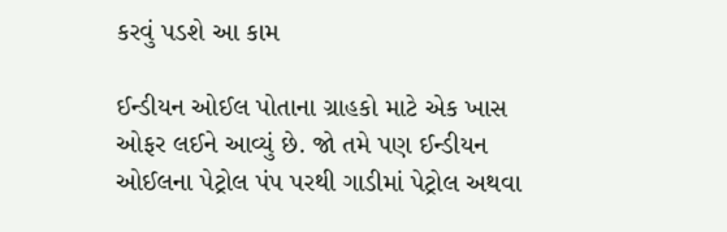કરવું પડશે આ કામ

ઈન્ડીયન ઓઈલ પોતાના ગ્રાહકો માટે એક ખાસ ઓફર લઈને આવ્યું છે. જો તમે પણ ઈન્ડીયન ઓઈલના પેટ્રોલ પંપ પરથી ગાડીમાં પેટ્રોલ અથવા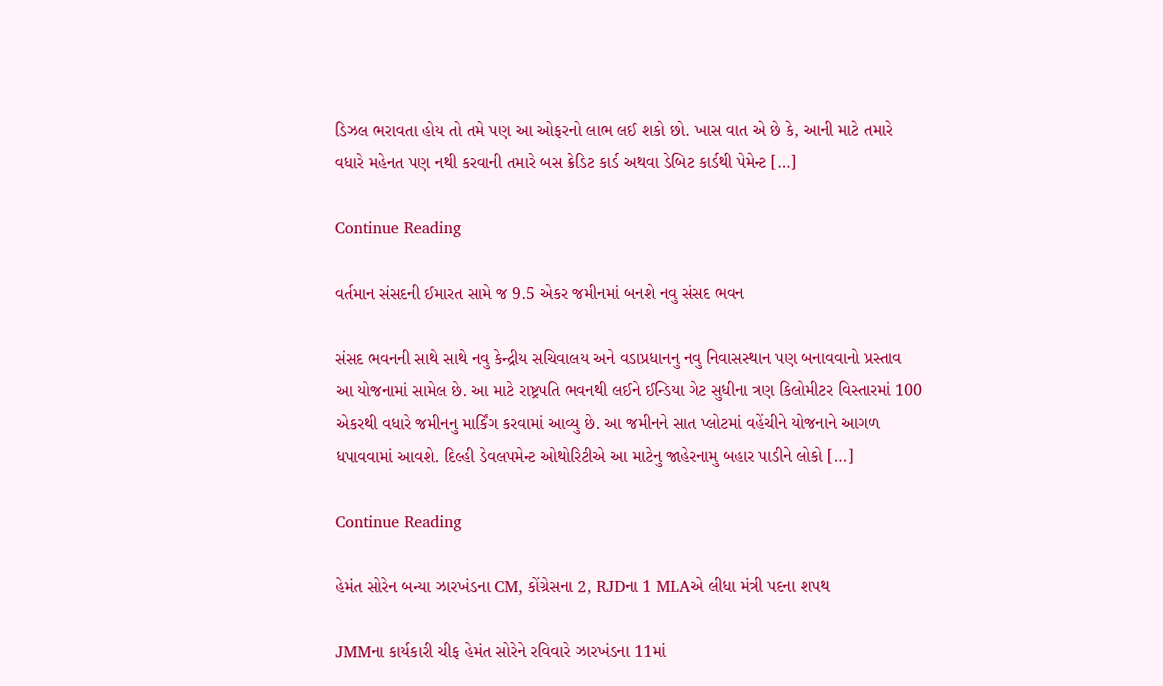ડિઝલ ભરાવતા હોય તો તમે પણ આ ઓફરનો લાભ લઈ શકો છો. ખાસ વાત એ છે કે, આની માટે તમારે વધારે મહેનત પણ નથી કરવાની તમારે બસ ક્રેડિટ કાર્ડ અથવા ડેબિટ કાર્ડથી પેમેન્ટ […]

Continue Reading

વર્તમાન સંસદની ઈમારત સામે જ 9.5 એકર જમીનમાં બનશે નવુ સંસદ ભવન

સંસદ ભવનની સાથે સાથે નવુ કેન્દ્રીય સચિવાલય અને વડાપ્રધાનનુ નવુ નિવાસસ્થાન પણ બનાવવાનો પ્રસ્તાવ આ યોજનામાં સામેલ છે. આ માટે રાષ્ટ્રપતિ ભવનથી લઈને ઈન્ડિયા ગેટ સુધીના ત્રણ કિલોમીટર વિસ્તારમાં 100 એકરથી વધારે જમીનનુ માર્કિંગ કરવામાં આવ્યુ છે. આ જમીનને સાત પ્લોટમાં વહેંચીને યોજનાને આગળ ધપાવવામાં આવશે. દિલ્હી ડેવલપમેન્ટ ઓથોરિટીએ આ માટેનુ જાહેરનામુ બહાર પાડીને લોકો […]

Continue Reading

હેમંત સોરેન બન્યા ઝારખંડના CM, કોંગ્રેસના 2, RJDના 1 MLAએ લીધા મંત્રી પદના શપથ

JMMના કાર્યકારી ચીફ હેમંત સોરેને રવિવારે ઝારખંડના 11માં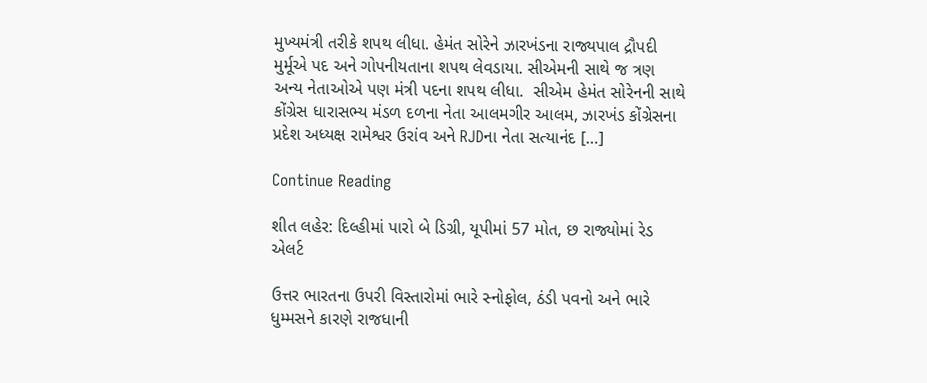મુખ્યમંત્રી તરીકે શપથ લીધા. હેમંત સોરેને ઝારખંડના રાજ્યપાલ દ્રૌપદી મુર્મૂએ પદ અને ગોપનીયતાના શપથ લેવડાયા. સીએમની સાથે જ ત્રણ અન્ય નેતાઓએ પણ મંત્રી પદના શપથ લીધા.  સીએમ હેમંત સોરેનની સાથે કોંગ્રેસ ધારાસભ્ય મંડળ દળના નેતા આલમગીર આલમ, ઝારખંડ કોંગ્રેસના પ્રદેશ અધ્યક્ષ રામેશ્વર ઉરાંવ અને RJDના નેતા સત્યાનંદ […]

Continue Reading

શીત લહેર: દિલ્હીમાં પારો બે ડિગ્રી, યૂપીમાં 57 મોત, છ રાજ્યોમાં રેડ એલર્ટ

ઉત્તર ભારતના ઉપરી વિસ્તારોમાં ભારે સ્નોફોલ, ઠંડી પવનો અને ભારે ધુમ્મસને કારણે રાજધાની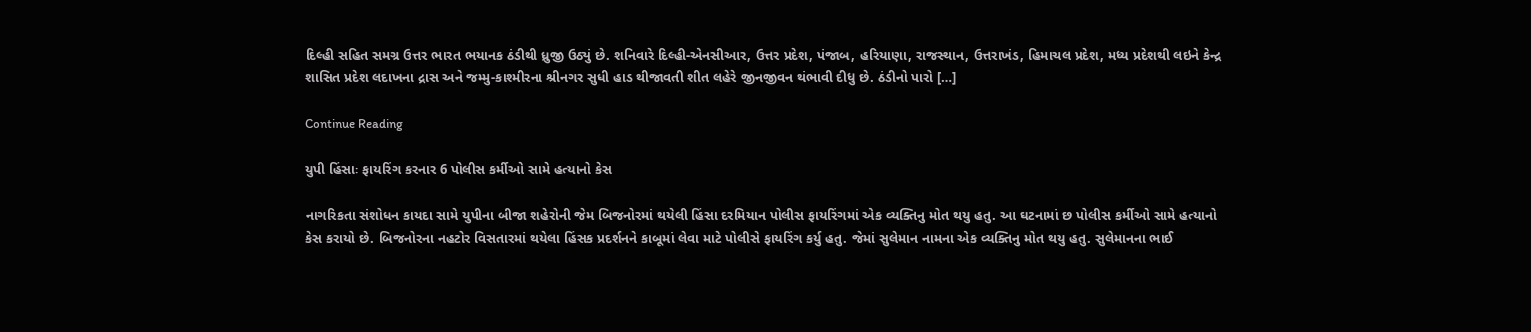દિલ્હી સહિત સમગ્ર ઉત્તર ભારત ભયાનક ઠંડીથી ધ્રુજી ઉઠ્યું છે. શનિવારે દિલ્હી-એનસીઆર, ઉત્તર પ્રદેશ, પંજાબ, હરિયાણા, રાજસ્થાન, ઉત્તરાખંડ, હિમાચલ પ્રદેશ, મધ્ય પ્રદેશથી લઇને કેન્દ્ર શાસિત પ્રદેશ લદાખના દ્રાસ અને જમ્મુ-કાશ્મીરના શ્રીનગર સુધી હાડ થીજાવતી શીત લહેરે જીનજીવન થંભાવી દીધુ છે. ઠંડીનો પારો […]

Continue Reading

યુપી હિંસાઃ ફાયરિંગ કરનાર 6 પોલીસ કર્મીઓ સામે હત્યાનો કેસ

નાગરિકતા સંશોધન કાયદા સામે યુપીના બીજા શહેરોની જેમ બિજનોરમાં થયેલી હિંસા દરમિયાન પોલીસ ફાયરિંગમાં એક વ્યક્તિનુ મોત થયુ હતુ. આ ઘટનામાં છ પોલીસ કર્મીઓ સામે હત્યાનો કેસ કરાયો છે. બિજનોરના નહટોર વિસતારમાં થયેલા હિંસક પ્રદર્શનને કાબૂમાં લેવા માટે પોલીસે ફાયરિંગ કર્યુ હતુ. જેમાં સુલેમાન નામના એક વ્યક્તિનુ મોત થયુ હતુ. સુલેમાનના ભાઈ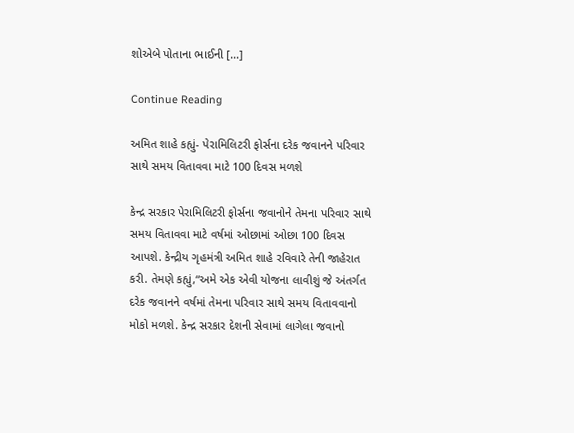શોએબે પોતાના ભાઈની […]

Continue Reading

અમિત શાહે કહ્યું- પેરામિલિટરી ફોર્સના દરેક જવાનને પરિવાર સાથે સમય વિતાવવા માટે 100 દિવસ મળશે

કેન્દ્ર સરકાર પેરામિલિટરી ફોર્સના જવાનોને તેમના પરિવાર સાથે સમય વિતાવવા માટે વર્ષમાં ઓછામાં ઓછા 100 દિવસ આપશે. કેન્દ્રીય ગૃહમંત્રી અમિત શાહે રવિવારે તેની જાહેરાત કરી. તેમણે કહ્યું,“અમે એક એવી યોજના લાવીશું જે અંતર્ગત દરેક જવાનને વર્ષમાં તેમના પરિવાર સાથે સમય વિતાવવાનો મોકો મળશે. કેન્દ્ર સરકાર દેશની સેવામાં લાગેલા જવાનો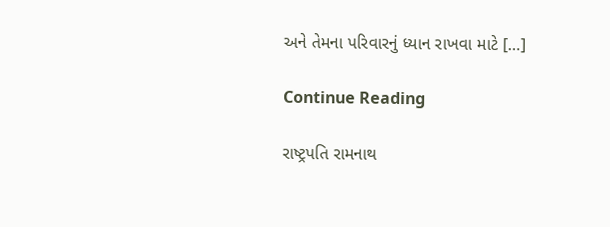અને તેમના પરિવારનું ધ્યાન રાખવા માટે […]

Continue Reading

રાષ્ટ્રપતિ રામનાથ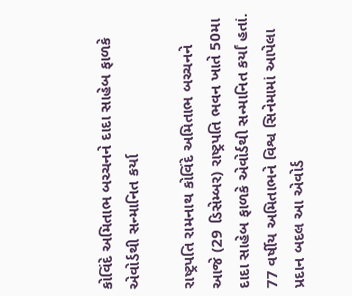કોવિંદે અમિતાભ બચ્ચનને દાદા સાહેબ ફાળકે એવોર્ડથી સન્માનિત કર્યા

રાષ્ટ્રપતિ રામનાથ કોવિંદે અમિતાભ બચ્ચનને આજે (29 ડિસેમ્બર) રાષ્ટ્રપતિ ભવન ખાતે 50મા દાદા સાહેબ ફાળકે એવોર્ડથી સન્માનિત કર્યાં હતાં. 77 વર્ષીય અમિતાભને વિશ્વ સિનેમામાં આપેલા પ્રદાન બદલ આ એવોર્ડ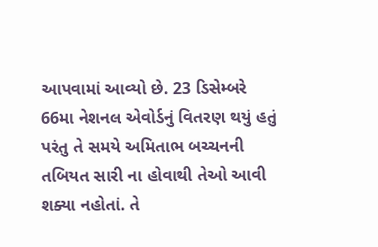આપવામાં આવ્યો છે. 23 ડિસેમ્બરે 66મા નેશનલ એવોર્ડનું વિતરણ થયું હતું પરંતુ તે સમયે અમિતાભ બચ્ચનની તબિયત સારી ના હોવાથી તેઓ આવી શક્યા નહોતાં. તે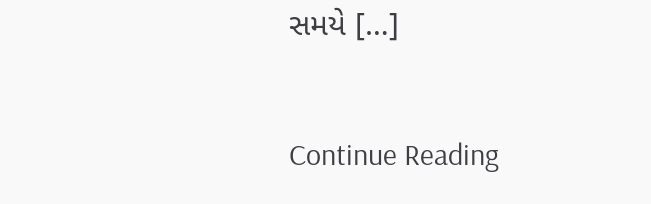સમયે […]

Continue Reading